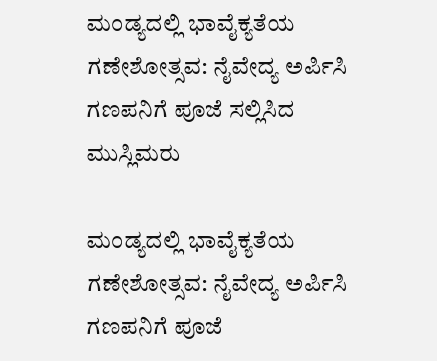ಮಂಡ್ಯದಲ್ಲಿ ಭಾವೈಕ್ಯತೆಯ ಗಣೇಶೋತ್ಸವ: ನೈವೇದ್ಯ ಅರ್ಪಿಸಿ ಗಣಪನಿಗೆ ಪೂಜೆ ಸಲ್ಲಿಸಿದ ಮುಸ್ಲಿಮರು

ಮಂಡ್ಯದಲ್ಲಿ ಭಾವೈಕ್ಯತೆಯ ಗಣೇಶೋತ್ಸವ: ನೈವೇದ್ಯ ಅರ್ಪಿಸಿ ಗಣಪನಿಗೆ ಪೂಜೆ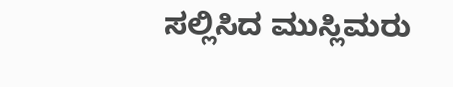ಸಲ್ಲಿಸಿದ ಮುಸ್ಲಿಮರು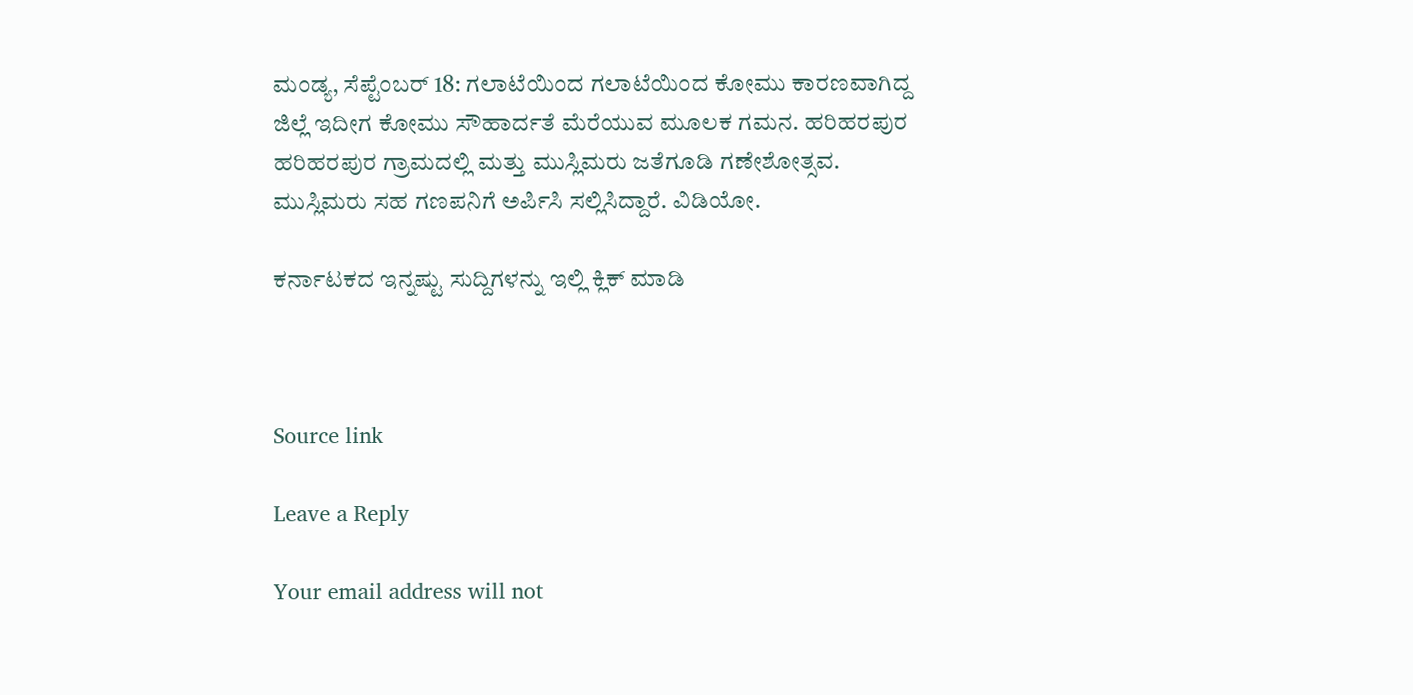ಮಂಡ್ಯ, ಸೆಪ್ಟೆಂಬರ್ 18: ಗಲಾಟೆಯಿಂದ ಗಲಾಟೆಯಿಂದ ಕೋಮು ಕಾರಣವಾಗಿದ್ದ ಜಿಲ್ಲೆ ಇದೀಗ ಕೋಮು ಸೌಹಾರ್ದತೆ ಮೆರೆಯುವ ಮೂಲಕ ಗಮನ. ಹರಿಹರಪುರ ಹರಿಹರಪುರ ಗ್ರಾಮದಲ್ಲಿ ಮತ್ತು ಮುಸ್ಲಿಮರು ಜತೆಗೂಡಿ ಗಣೇಶೋತ್ಸವ. ಮುಸ್ಲಿಮರು ಸಹ ಗಣಪನಿಗೆ ಅರ್ಪಿಸಿ ಸಲ್ಲಿಸಿದ್ದಾರೆ. ವಿಡಿಯೋ.

ಕರ್ನಾಟಕದ ಇನ್ನಷ್ಟು ಸುದ್ದಿಗಳನ್ನು ಇಲ್ಲಿ ಕ್ಲಿಕ್ ಮಾಡಿ



Source link

Leave a Reply

Your email address will not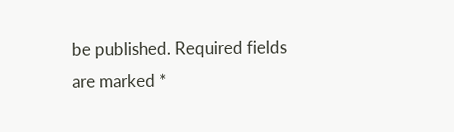be published. Required fields are marked *